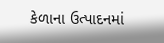કેળાના ઉત્પાદનમાં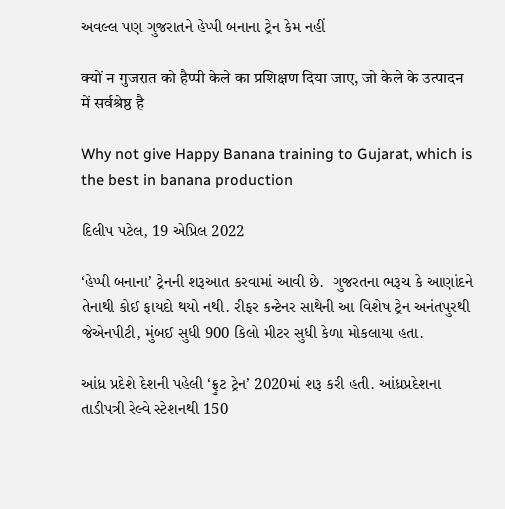અવલ્લ પણ ગુજરાતને હેપ્પી બનાના ટ્રેન કેમ નહીં

क्यों न गुजरात को हैप्पी केले का प्रशिक्षण दिया जाए, जो केले के उत्पादन में सर्वश्रेष्ठ है

Why not give Happy Banana training to Gujarat, which is the best in banana production

દિલીપ પટેલ, 19 એપ્રિલ 2022

‘હેપ્પી બનાના’ ટ્રેનની શરૂઆત કરવામાં આવી છે.  ગુજરતના ભરૂચ કે આણાંદને તેનાથી કોઈ ફાયદો થયો નથી. રીફર કન્ટેનર સાથેની આ વિશેષ ટ્રેન અનંતપુરથી જેએનપીટી, મુંબઈ સુધી 900 કિલો મીટર સુધી કેળા મોકલાયા હતા.

આંધ્ર પ્રદેશે દેશની પહેલી ‘ફ્રુટ ટ્રેન’ 2020માં શરૂ કરી હતી. આંધ્રપ્રદેશના તાડીપત્રી રેલ્વે સ્ટેશનથી 150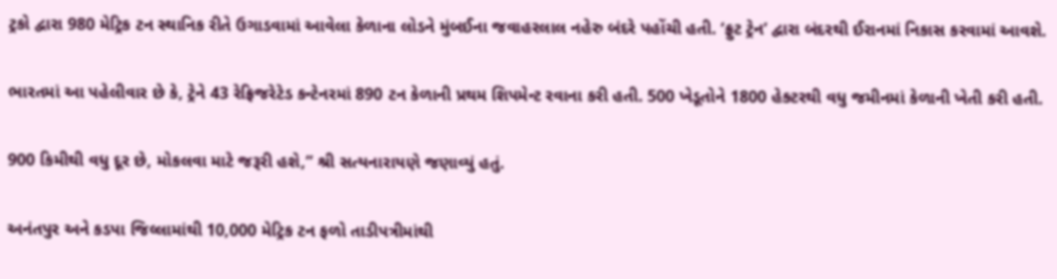ટ્રકો દ્વારા 980 મેટ્રિક ટન સ્થાનિક રીતે ઉગાડવામાં આવેલા કેળાના લોડને મુંબઈના જવાહરલાલ નહેરુ બંદરે પહોંચી હતી. ‘ફ્રુટ ટ્રેન’ દ્વારા બંદરથી ઈરાનમાં નિકાસ કરવામાં આવશે.

ભારતમાં આ પહેલીવાર છે કે, ટ્રેને 43 રેફ્રિજરેટેડ કન્ટેનરમાં 890 ટન કેળાની પ્રથમ શિપમેન્ટ રવાના કરી હતી. 500 ખેડૂતોને 1800 હેક્ટરથી વધુ જમીનમાં કેળાની ખેતી કરી હતી.

900 કિમીથી વધુ દૂર છે, મોકલવા માટે જરૂરી હશે,” શ્રી સત્યનારાયણે જણાવ્યું હતું.

અનંતપુર અને કડપા જિલ્લામાંથી 10,000 મેટ્રિક ટન ફળો તાડીપત્રીમાંથી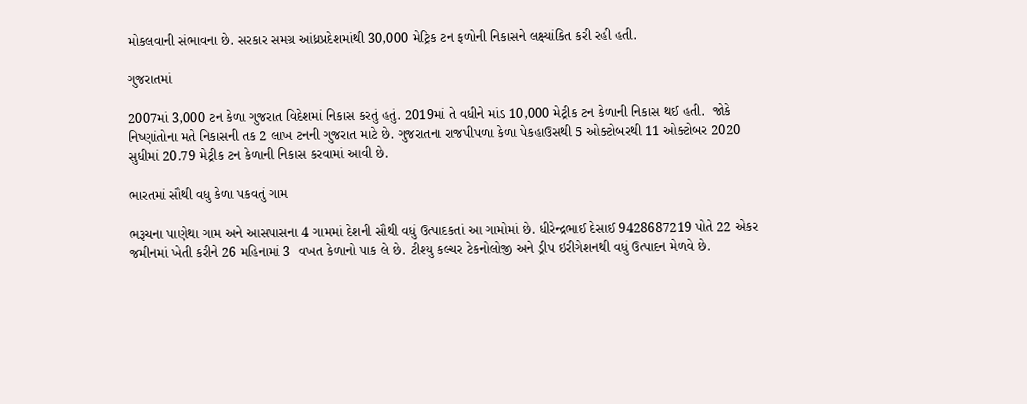મોકલવાની સંભાવના છે. સરકાર સમગ્ર આંધ્રપ્રદેશમાંથી 30,000 મેટ્રિક ટન ફળોની નિકાસને લક્ષ્યાંકિત કરી રહી હતી.

ગુજરાતમાં

2007માં 3,000 ટન કેળા ગુજરાત વિદેશમાં નિકાસ કરતું હતું. 2019માં તે વધીને માંડ 10,000 મેટ્રીક ટન કેળાની નિકાસ થઈ હતી.  જોકે નિષ્ણાંતોના મતે નિકાસની તક 2 લાખ ટનની ગુજરાત માટે છે. ગુજરાતના રાજપીપળા કેળા પેકહાઉસથી 5 ઓક્ટોબરથી 11 ઓક્ટોબર 2020 સુધીમાં 20.79 મેટ્રીક ટન કેળાની નિકાસ કરવામાં આવી છે.

ભારતમાં સૌથી વધુ કેળા પકવતું ગામ

ભરૂચના પાણેથા ગામ અને આસપાસના 4 ગામમાં દેશની સૌથી વધું ઉત્પાદકતાં આ ગામોમાં છે. ધીરેન્દ્રભાઈ દેસાઈ 9428687219 પોતે 22 એકર જમીનમાં ખેતી કરીને 26 મહિનામાં 3  વખત કેળાનો પાક લે છે. ટીશ્યુ કલ્ચર ટેકનોલોજી અને ડ્રીપ ઇરીગેશનથી વધું ઉત્પાદન મેળવે છે.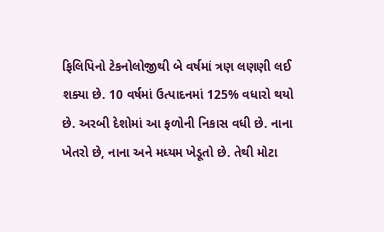ફિલિપિનો ટેકનોલોજીથી બે વર્ષમાં ત્રણ લણણી લઈ શક્યા છે. 10 વર્ષમાં ઉત્પાદનમાં 125% વધારો થયો છે. અરબી દેશોમાં આ ફળોની નિકાસ વધી છે. નાના ખેતરો છે, નાના અને મધ્યમ ખેડૂતો છે. તેથી મોટા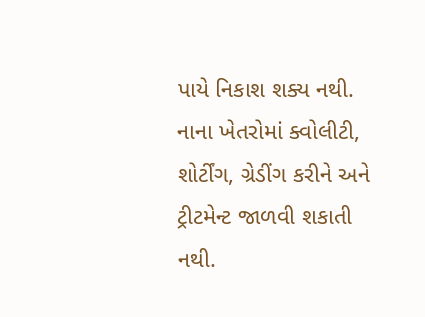પાયે નિકાશ શક્ય નથી. નાના ખેતરોમાં ક્વોલીટી, શોર્ટીંગ, ગ્રેડીંગ કરીને અને ટ્રીટમેન્ટ જાળવી શકાતી નથી.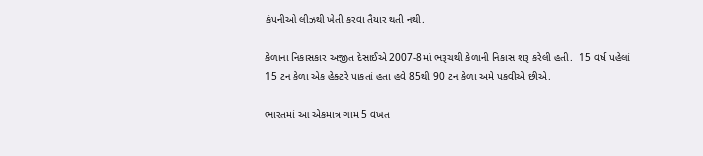કંપનીઓ લીઝથી ખેતી કરવા તૈયાર થતી નથી.

કેળાના નિકાસકાર અજીત દેસાઈએ 2007-8માં ભરૂચથી કેળાની નિકાસ શરૂ કરેલી હતી.  15 વર્ષ પહેલાં 15 ટન કેળા એક હેક્ટરે પાકતાં હતા હવે 85થી 90 ટન કેળા અમે પકવીએ છીએ.

ભારતમાં આ એકમાત્ર ગામ 5 વખત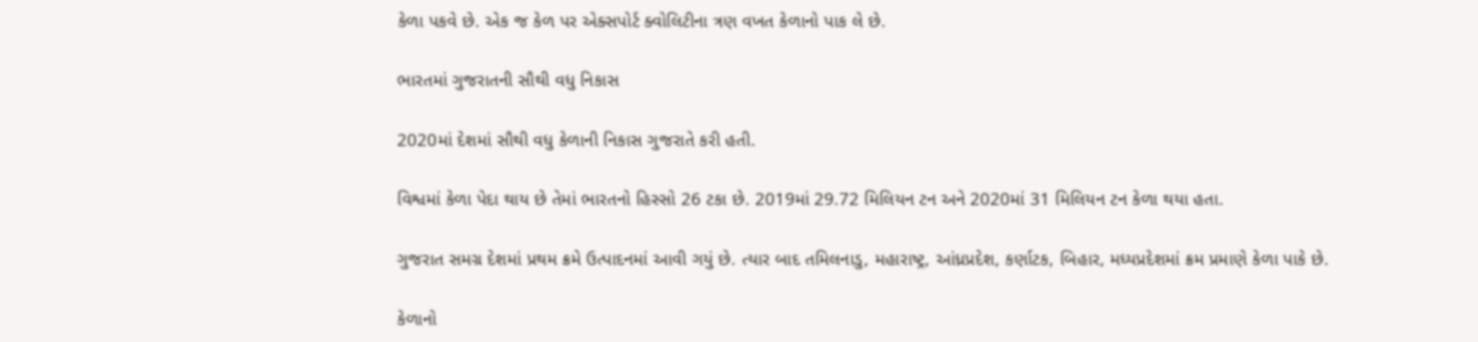કેળા પકવે છે. એક જ કેળ પર એક્સપોર્ટ ક્વોલિટીના ત્રણ વખત કેળાનો પાક લે છે.

ભારતમાં ગુજરાતની સૌથી વધુ નિકાસ

2020માં દેશમાં સૌથી વધુ કેળાની નિકાસ ગુજરાતે કરી હતી.

વિશ્વમાં કેળા પેદા થાય છે તેમાં ભારતનો હિસ્સો 26 ટકા છે. 2019માં 29.72 મિલિયન ટન અને 2020માં 31 મિલિયન ટન કેળા થયા હતા.

ગુજરાત સમગ્ર દેશમાં પ્રથમ ક્રમે ઉત્પાદનમાં આવી ગયું છે. ત્યાર બાદ તમિલનાડુ, મહારાષ્ટ્ર, આંધ્રપ્રદેશ, કર્ણાટક, બિહાર, મધ્યપ્રદેશમાં ક્રમ પ્રમાણે કેળા પાકે છે.

કેળાનો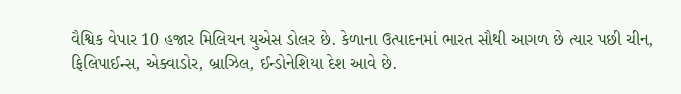વૈશ્વિક વેપાર 10 હજાર મિલિયન યુએસ ડોલર છે. કેળાના ઉત્પાદનમાં ભારત સૌથી આગળ છે ત્યાર પછી ચીન, ફિલિપાઈન્સ, એક્વાડોર, બ્રાઝિલ, ઈન્ડોનેશિયા દેશ આવે છે.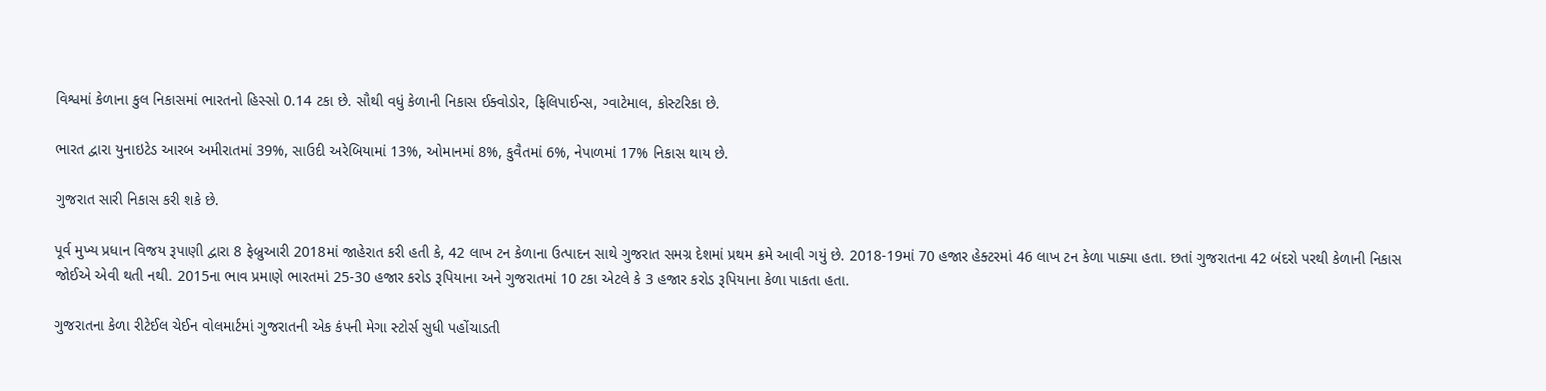વિશ્વમાં કેળાના કુલ નિકાસમાં ભારતનો હિસ્સો 0.14 ટકા છે. સૌથી વધું કેળાની નિકાસ ઈક્વોડોર, ફિલિપાઈન્સ, ગ્વાટેમાલ, કોસ્ટરિકા છે.

ભારત દ્વારા યુનાઇટેડ આરબ અમીરાતમાં 39%, સાઉદી અરેબિયામાં 13%, ઓમાનમાં 8%, કુવૈતમાં 6%, નેપાળમાં 17% નિકાસ થાય છે.

ગુજરાત સારી નિકાસ કરી શકે છે.

પૂર્વ મુખ્ય પ્રધાન વિજય રૂપાણી દ્વારા 8 ફેબ્રુઆરી 2018માં જાહેરાત કરી હતી કે, 42 લાખ ટન કેળાના ઉત્પાદન સાથે ગુજરાત સમગ્ર દેશમાં પ્રથમ ક્રમે આવી ગયું છે. 2018-19માં 70 હજાર હેક્ટરમાં 46 લાખ ટન કેળા પાક્યા હતા. છતાં ગુજરાતના 42 બંદરો પરથી કેળાની નિકાસ જોઈએ એવી થતી નથી. 2015ના ભાવ પ્રમાણે ભારતમાં 25-30 હજાર કરોડ રૂપિયાના અને ગુજરાતમાં 10 ટકા એટલે કે 3 હજાર કરોડ રૂપિયાના કેળા પાકતા હતા.

ગુજરાતના કેળા રીટેઈલ ચેઈન વોલમાર્ટમાં ગુજરાતની એક કંપની મેગા સ્ટોર્સ સુધી પહોંચાડતી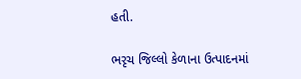હતી.

ભરૃચ જિલ્લો કેળાના ઉત્પાદનમાં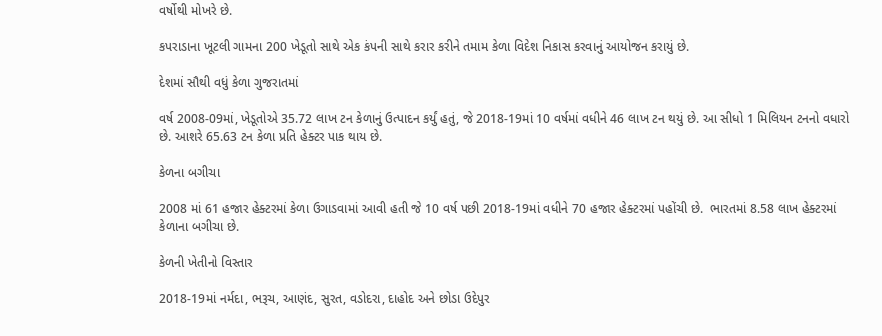વર્ષોથી મોખરે છે.

કપરાડાના ખૂટલી ગામના 200 ખેડૂતો સાથે એક કંપની સાથે કરાર કરીને તમામ કેળા વિદેશ નિકાસ કરવાનું આયોજન કરાયું છે.

દેશમાં સૌથી વધું કેળા ગુજરાતમાં

વર્ષ 2008-09માં, ખેડૂતોએ 35.72 લાખ ટન કેળાનું ઉત્પાદન કર્યું હતું, જે 2018-19માં 10 વર્ષમાં વધીને 46 લાખ ટન થયું છે. આ સીધો 1 મિલિયન ટનનો વધારો છે. આશરે 65.63 ટન કેળા પ્રતિ હેક્ટર પાક થાય છે.

કેળના બગીચા

2008 માં 61 હજાર હેક્ટરમાં કેળા ઉગાડવામાં આવી હતી જે 10 વર્ષ પછી 2018-19માં વધીને 70 હજાર હેક્ટરમાં પહોંચી છે.  ભારતમાં 8.58 લાખ હેક્ટરમાં કેળાના બગીચા છે.

કેળની ખેતીનો વિસ્તાર

2018-19માં નર્મદા, ભરૂચ, આણંદ, સુરત, વડોદરા, દાહોદ અને છોડા ઉદેપુર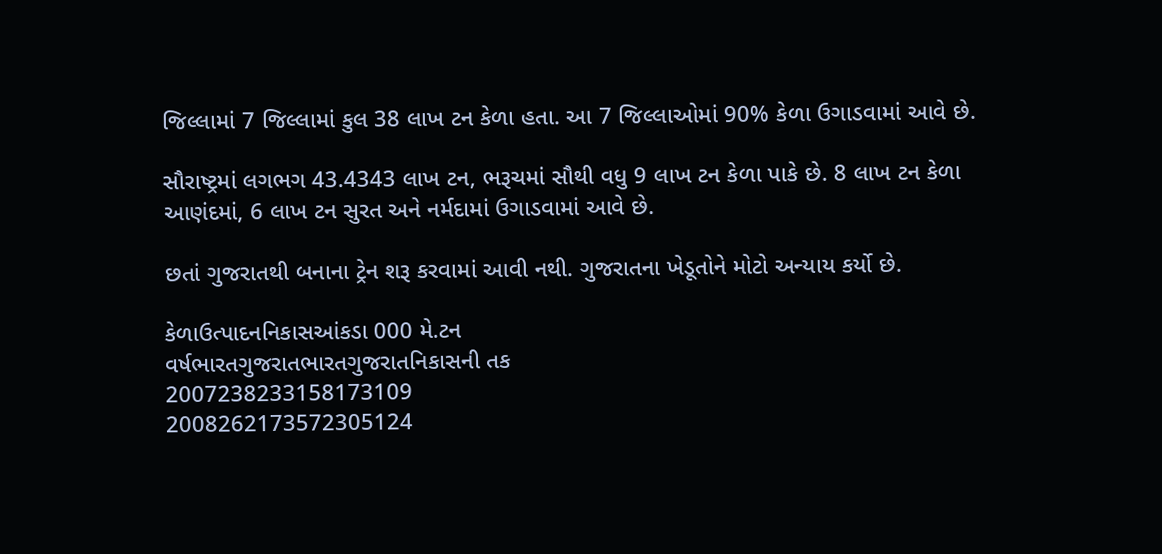જિલ્લામાં 7 જિલ્લામાં કુલ 38 લાખ ટન કેળા હતા. આ 7 જિલ્લાઓમાં 90% કેળા ઉગાડવામાં આવે છે.

સૌરાષ્ટ્રમાં લગભગ 43.4343 લાખ ટન, ભરૂચમાં સૌથી વધુ 9 લાખ ટન કેળા પાકે છે. 8 લાખ ટન કેળા આણંદમાં, 6 લાખ ટન સુરત અને નર્મદામાં ઉગાડવામાં આવે છે.

છતાં ગુજરાતથી બનાના ટ્રેન શરૂ કરવામાં આવી નથી. ગુજરાતના ખેડૂતોને મોટો અન્યાય કર્યો છે.

કેળાઉત્પાદનનિકાસઆંકડા 000 મે.ટન
વર્ષભારતગુજરાતભારતગુજરાતનિકાસની તક
2007238233158173109
2008262173572305124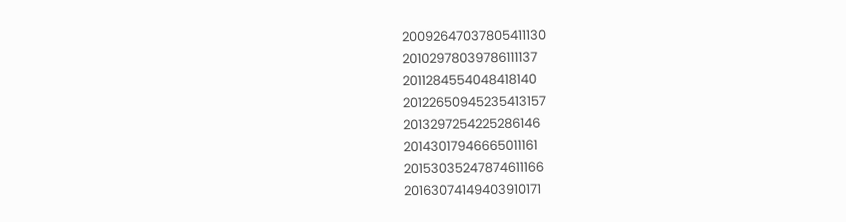20092647037805411130
20102978039786111137
2011284554048418140
20122650945235413157
2013297254225286146
20143017946665011161
20153035247874611166
20163074149403910171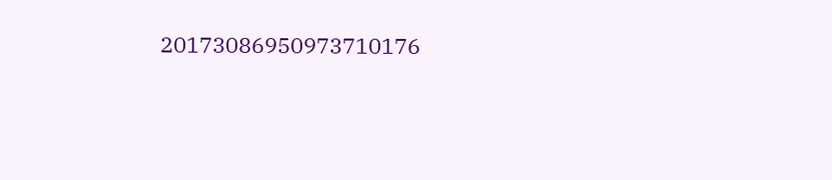20173086950973710176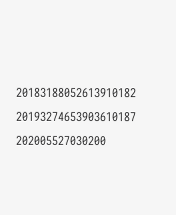20183188052613910182
20193274653903610187
202005527030200